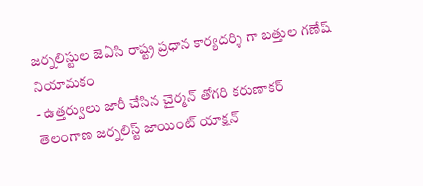జర్నలిస్టుల జెఏసి రాష్ట్ర ప్రధాన కార్యదర్శి గా బత్తుల గణేష్ నియామకం
- ఉత్తర్వులు జారీ చేసిన చైర్మన్ తోగరి కరుణాకర్
తెలంగాణ జర్నలిస్ట్ జాయింట్ యాక్షన్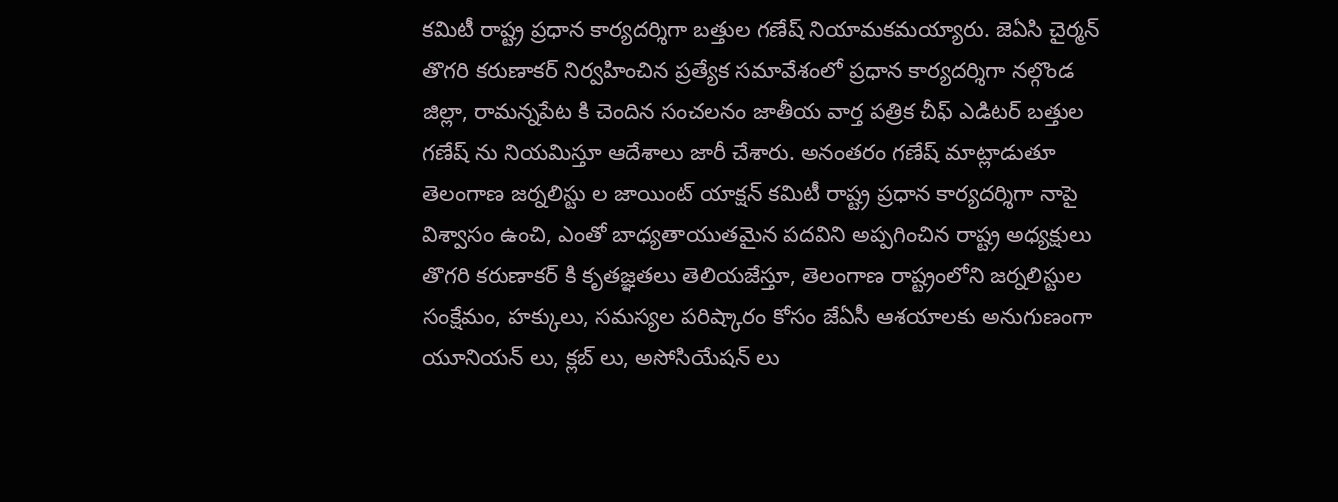కమిటీ రాష్ట్ర ప్రధాన కార్యదర్శిగా బత్తుల గణేష్ నియామకమయ్యారు. జెఏసి చైర్మన్ తొగరి కరుణాకర్ నిర్వహించిన ప్రత్యేక సమావేశంలో ప్రధాన కార్యదర్శిగా నల్గొండ జిల్లా, రామన్నపేట కి చెందిన సంచలనం జాతీయ వార్త పత్రిక చీఫ్ ఎడిటర్ బత్తుల గణేష్ ను నియమిస్తూ ఆదేశాలు జారీ చేశారు. అనంతరం గణేష్ మాట్లాడుతూ తెలంగాణ జర్నలిస్టు ల జాయింట్ యాక్షన్ కమిటీ రాష్ట్ర ప్రధాన కార్యదర్శిగా నాపై విశ్వాసం ఉంచి, ఎంతో బాధ్యతాయుతమైన పదవిని అప్పగించిన రాష్ట్ర అధ్యక్షులు తొగరి కరుణాకర్ కి కృతజ్ఞతలు తెలియజేస్తూ, తెలంగాణ రాష్ట్రంలోని జర్నలిస్టుల సంక్షేమం, హక్కులు, సమస్యల పరిష్కారం కోసం జేఏసీ ఆశయాలకు అనుగుణంగా యూనియన్ లు, క్లబ్ లు, అసోసియేషన్ లు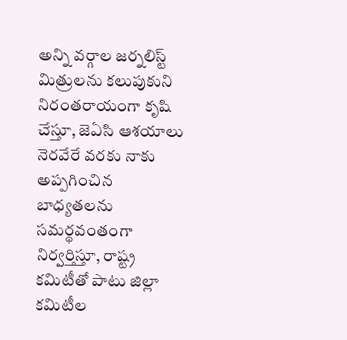అన్ని వర్గాల జర్నలిస్ట్ మిత్రులను కలుపుకుని నిరంతరాయంగా కృషి చేస్తూ, జెఏసి ఆశయాలు నెరవేరే వరకు నాకు అప్పగించిన బాధ్యతలను సమర్థవంతంగా నిర్వర్తిస్తూ, రాష్ట్ర కమిటీతో పాటు జిల్లా కమిటీల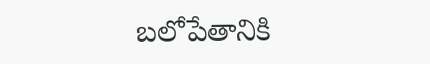బలోపేతానికి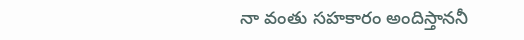నా వంతు సహకారం అందిస్తాననీ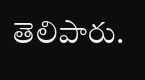తెలిపారు.